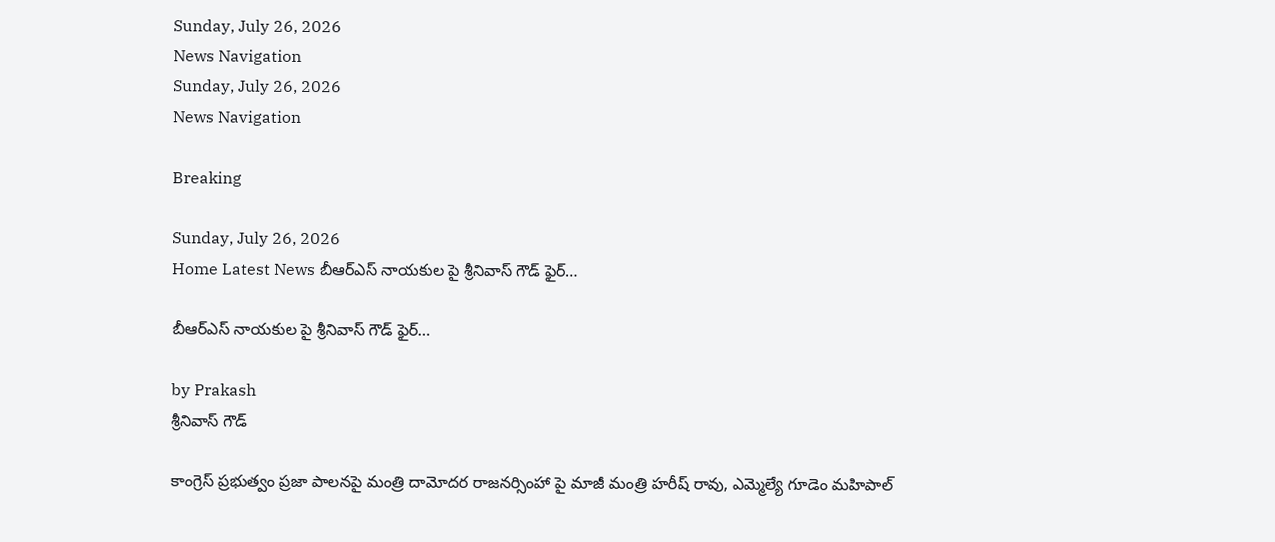Sunday, July 26, 2026
News Navigation
Sunday, July 26, 2026
News Navigation

Breaking

Sunday, July 26, 2026
Home Latest News బీఆర్ఎస్ నాయకుల పై శ్రీనివాస్ గౌడ్ ఫైర్…

బీఆర్ఎస్ నాయకుల పై శ్రీనివాస్ గౌడ్ ఫైర్…

by Prakash
శ్రీనివాస్ గౌడ్

కాంగ్రెస్ ప్రభుత్వం ప్రజా పాలనపై మంత్రి దామోదర రాజనర్సింహా పై మాజీ మంత్రి హరీష్ రావు, ఎమ్మెల్యే గూడెం మహిపాల్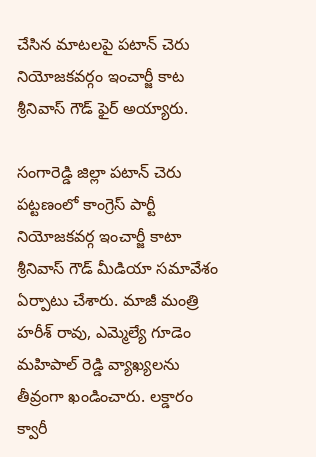చేసిన మాటలపై పటాన్ చెరు నియోజకవర్గం ఇంచార్జీ కాట శ్రీనివాస్ గౌడ్ ఫైర్ అయ్యారు.

సంగారెడ్డి జిల్లా పటాన్ చెరు పట్టణంలో కాంగ్రెస్ పార్టీ నియోజకవర్గ ఇంచార్జీ కాటా శ్రీనివాస్ గౌడ్ మీడియా సమావేశం ఏర్పాటు చేశారు. మాజీ మంత్రి హరీశ్ రావు, ఎమ్మెల్యే గూడెం మహిపాల్ రెడ్డి వ్యాఖ్యలను తీవ్రంగా ఖండించారు. లక్డారం క్వారీ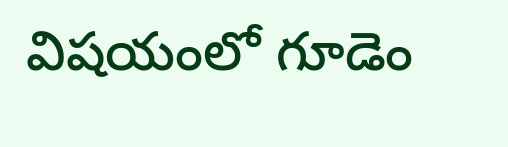విషయంలో గూడెం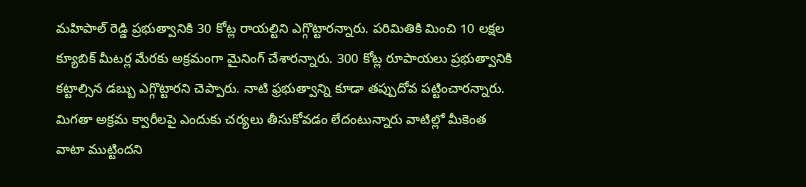మహిపాల్ రెడ్డి ప్రభుత్వానికి 30 కోట్ల రాయల్టిని ఎగ్గొట్టారన్నారు. పరిమితికి మించి 10 లక్షల క్యూబిక్ మీటర్ల మేరకు అక్రమంగా మైనింగ్ చేశారన్నారు. 300 కోట్ల రూపాయలు ప్రభుత్వానికి కట్టాల్సిన డబ్బు ఎగ్గొట్టారని చెప్పారు. నాటి ఫ్రభుత్వాన్ని కూడా తప్పుదోవ పట్టించారన్నారు. మిగతా అక్రమ క్వారీలపై ఎందుకు చర్యలు తీసుకోవడం లేదంటున్నారు వాటిల్లో మీకెంత‌ వాటా ముట్టిందని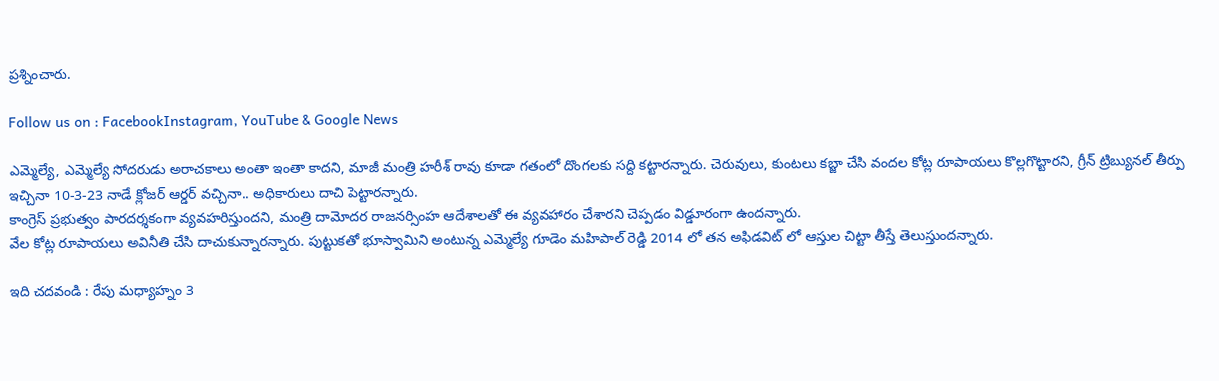ప్రశ్నించారు.

Follow us on : FacebookInstagram, YouTube & Google News

ఎమ్మెల్యే, ఎమ్మెల్యే సోదరుడు అరాచకాలు అంతా ఇంతా కాదని, మాజీ మంత్రి హరీశ్ రావు కూడా గతంలో దొంగలకు సద్ది కట్టారన్నారు. చెరువులు, కుంటలు కబ్జా చేసి వందల కోట్ల రూపాయలు కొల్లగొట్టారని, గ్రీన్ ట్రిబ్యునల్ తీర్పు ఇచ్చినా 10-3-23 నాడే క్లోజర్ ఆర్డర్ వచ్చినా.. అధికారులు దాచి పెట్టారన్నారు.
కాంగ్రెస్ ప్రభుత్వం పారదర్శకంగా వ్యవహరిస్తుందని, మంత్రి దామోదర రాజనర్సింహ ఆదేశాలతో ఈ వ్యవహారం చేశారని చెప్పడం విడ్డూరంగా ఉందన్నారు.
వేల కోట్ల రూపాయలు అవినీతి చేసి దాచుకున్నారన్నారు. పుట్టుకతో భూస్వామిని అంటున్న ఎమ్మెల్యే గూడెం మహిపాల్ రెడ్డి 2014 లో తన అఫిడవిట్ లో ఆస్తుల చిట్టా తీస్తే తెలుస్తుందన్నారు.

ఇది చదవండి : రేపు మధ్యాహ్నం 3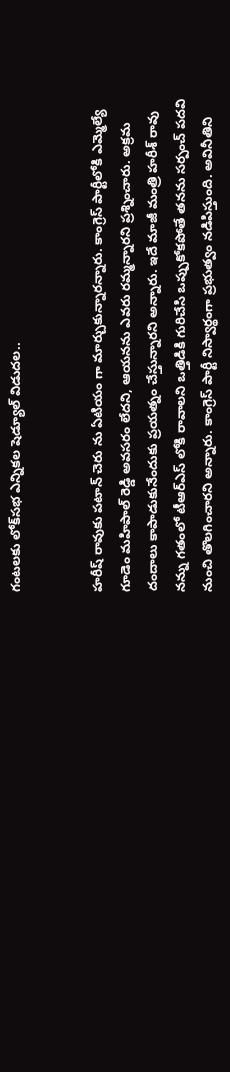గంటలకు లోక్‌సభ ఎన్నికల షెడ్యూల్ విడుదల..


హరీష్ రావుకు పటాన్ చెరు ను ఏటియం గా మార్చుకున్నారన్నారు. కాంగ్రెస్ పార్టీలోకి ఎమ్మెల్యే గూడెం మహిపాల్ రెడ్డి అవసరం లేదని, ఆయనను ఎవరు రమ్మన్నారని ప్రశ్నించారు. అక్రమ దందాలు కాపాడుకునేందుకు ప్రయత్నం చేస్తున్నారని అన్నారు. ఇదే మాజీ మంత్రి హరీశ్ రావు నన్ను గతంలో టీఆర్ఎస్ లోకి రావాలని ఒత్తిడికి గురిచేసి ఒప్పుకోకపోతే తనను సర్పంచ్ పదవి నుంచి తొలగించారని అన్నారు. కాంగ్రెస్ పార్టీ నిస్వార్థంగా ప్రభుత్వం నడిపిస్తుంది. అవినీతిని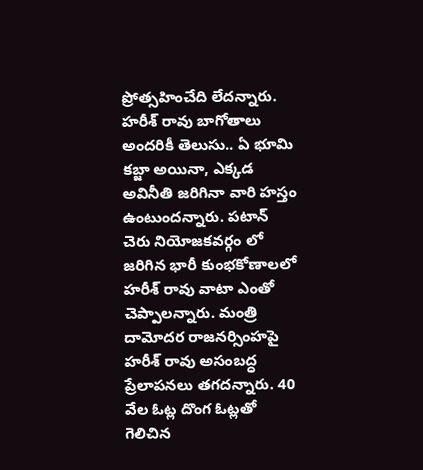ప్రోత్సహించేది లేదన్నారు. హరీశ్ రావు బాగోతాలు అందరికీ తెలుసు.. ఏ భూమి కబ్జా అయినా, ఎక్కడ అవినీతి జరిగినా వారి హస్తం ఉంటుందన్నారు. పటాన్ చెరు నియోజకవర్గం లో జరిగిన భారీ కుంభకోణాలలో హరీశ్ రావు వాటా ఎంతో చెప్పాలన్నారు. మంత్రి దామోదర రాజనర్సింహపై హరీశ్ రావు అసంబద్ధ ప్రేలాపనలు తగదన్నారు. 40 వేల ఓట్ల దొంగ ఓట్లతో గెలిచిన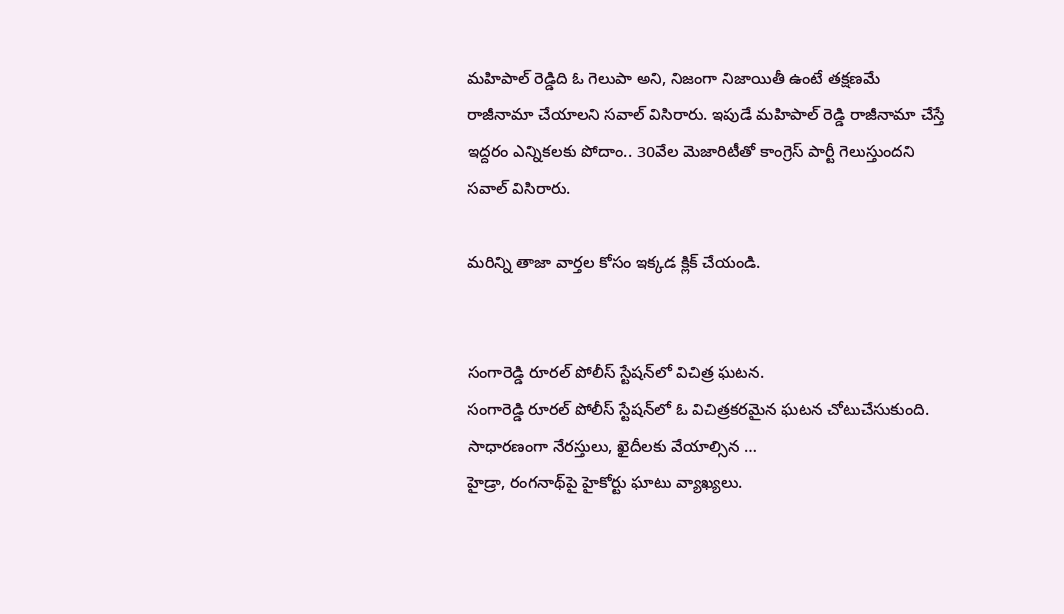మహిపాల్ రెడ్డిది ఓ గెలుపా అని, నిజంగా నిజాయితీ ఉంటే తక్షణమే రాజీనామా చేయాలని సవాల్ విసిరారు. ఇపుడే మహిపాల్ రెడ్డి రాజీనామా చేస్తే ఇద్దరం ఎన్నికలకు పోదాం.. 30వేల మెజారిటీతో కాంగ్రెస్ పార్టీ గెలుస్తుందని సవాల్ విసిరారు.

మరిన్ని తాజా వార్తల కోసం ఇక్కడ క్లిక్ చేయండి.


సంగారెడ్డి రూరల్ పోలీస్ స్టేషన్‌లో విచిత్ర ఘటన.
సంగారెడ్డి రూరల్ పోలీస్ స్టేషన్‌లో ఓ విచిత్రకరమైన ఘటన చోటుచేసుకుంది. సాధారణంగా నేరస్తులు, ఖైదీలకు వేయాల్సిన …
హైడ్రా, రంగనాథ్‌పై హైకోర్టు ఘాటు వ్యాఖ్యలు.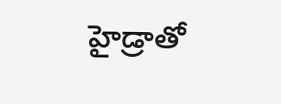హైడ్రాతో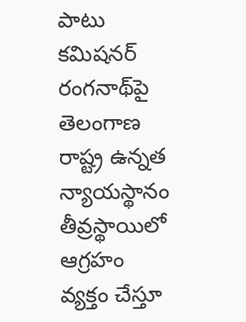పాటు కమిషనర్ రంగనాథ్‌పై తెలంగాణ రాష్ట్ర ఉన్నత న్యాయస్థానం తీవ్రస్థాయిలో ఆగ్రహం వ్యక్తం చేస్తూ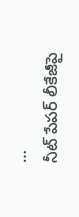…
నీట్ పేపర్ లీకేజీపై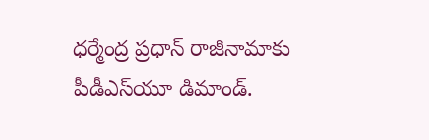ధర్మేంద్ర ప్రధాన్ రాజీనామాకు పీడీఎస్‌యూ డిమాండ్.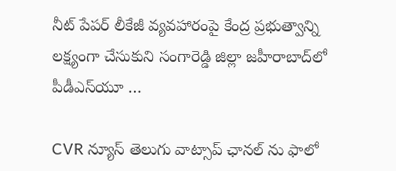నీట్ పేపర్ లీకేజీ వ్యవహారంపై కేంద్ర ప్రభుత్వాన్ని లక్ష్యంగా చేసుకుని సంగారెడ్డి జిల్లా జహీరాబాద్‌లో పీడీఎస్‌యూ …

CVR న్యూస్ తెలుగు వాట్సాప్ ఛానల్ ను ఫాలో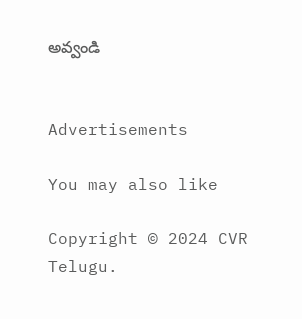అవ్వండి


Advertisements

You may also like

Copyright © 2024 CVR Telugu.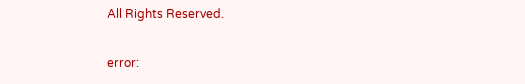All Rights Reserved.

error: